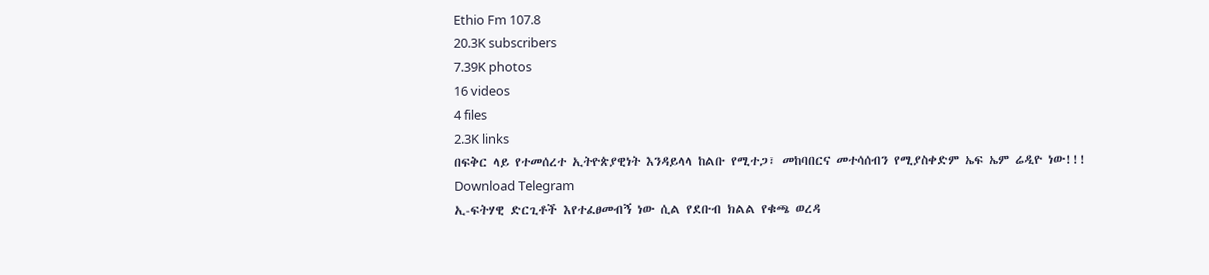Ethio Fm 107.8
20.3K subscribers
7.39K photos
16 videos
4 files
2.3K links
በፍቅር ላይ የተመሰረተ ኢትዮጵያዊነት እንዳይላላ ከልቡ የሚተጋ፣ መከባበርና መተሳሰብን የሚያስቀድም ኤፍ ኤም ሬዲዮ ነው!!!
Download Telegram
ኢ-ፍትሃዊ ድርጊቶች እየተፈፀመብኝ ነው ሲል የደቡብ ክልል የቁጫ ወረዳ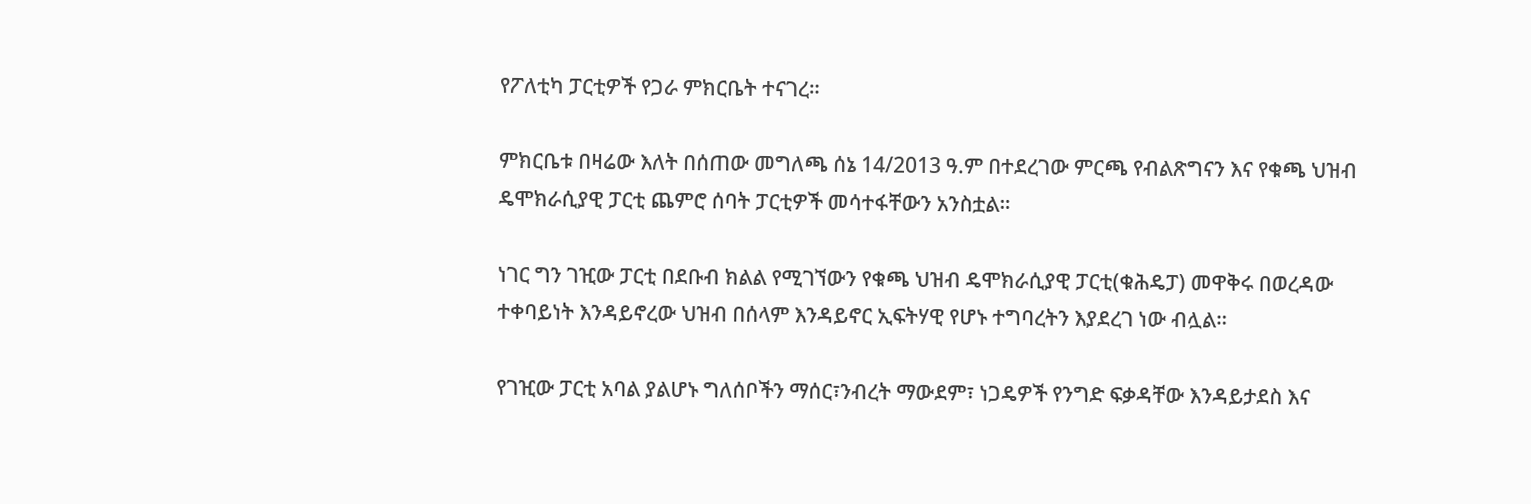የፖለቲካ ፓርቲዎች የጋራ ምክርቤት ተናገረ።

ምክርቤቱ በዛሬው እለት በሰጠው መግለጫ ሰኔ 14/2013 ዓ.ም በተደረገው ምርጫ የብልጽግናን እና የቁጫ ህዝብ ዴሞክራሲያዊ ፓርቲ ጨምሮ ሰባት ፓርቲዎች መሳተፋቸውን አንስቷል።

ነገር ግን ገዢው ፓርቲ በደቡብ ክልል የሚገኘውን የቁጫ ህዝብ ዴሞክራሲያዊ ፓርቲ(ቁሕዴፓ) መዋቅሩ በወረዳው ተቀባይነት እንዳይኖረው ህዝብ በሰላም እንዳይኖር ኢፍትሃዊ የሆኑ ተግባረትን እያደረገ ነው ብሏል።

የገዢው ፓርቲ አባል ያልሆኑ ግለሰቦችን ማሰር፣ንብረት ማውደም፣ ነጋዴዎች የንግድ ፍቃዳቸው እንዳይታደስ እና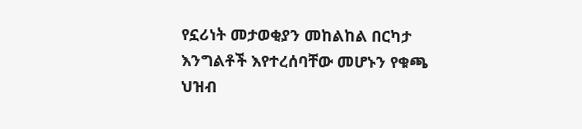የኗሪነት መታወቂያን መከልከል በርካታ እንግልቶች እየተረሰባቸው መሆኑን የቁጫ ህዝብ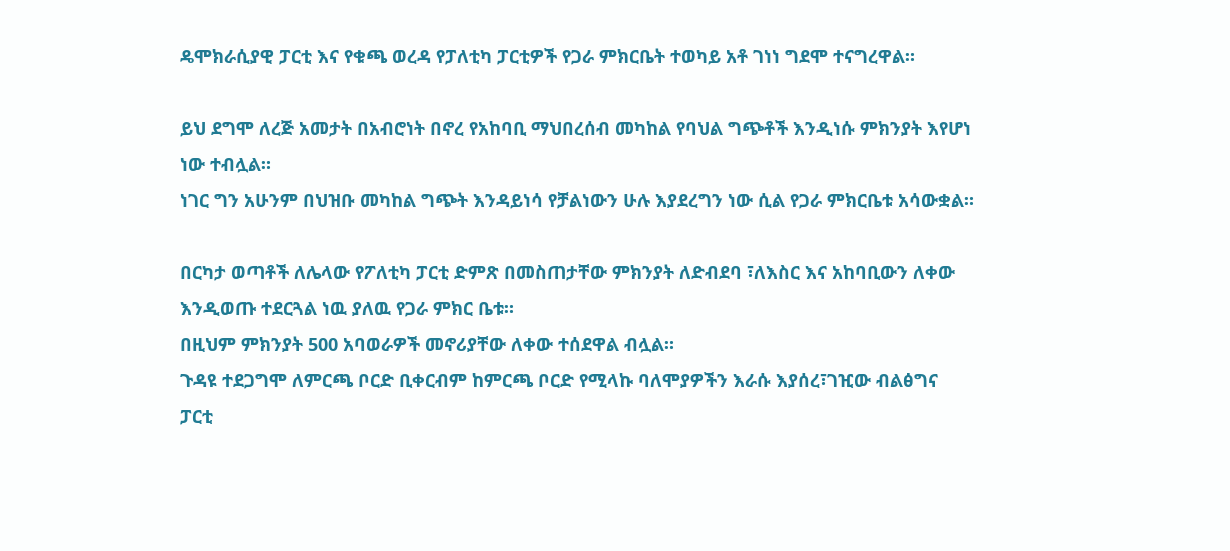ዴሞክራሲያዊ ፓርቲ እና የቁጫ ወረዳ የፓለቲካ ፓርቲዎች የጋራ ምክርቤት ተወካይ አቶ ገነነ ግደሞ ተናግረዋል።

ይህ ደግሞ ለረጅ አመታት በአብሮነት በኖረ የአከባቢ ማህበረሰብ መካከል የባህል ግጭቶች እንዲነሱ ምክንያት እየሆነ ነው ተብሏል።
ነገር ግን አሁንም በህዝቡ መካከል ግጭት እንዳይነሳ የቻልነውን ሁሉ እያደረግን ነው ሲል የጋራ ምክርቤቱ አሳውቋል።

በርካታ ወጣቶች ለሌላው የፖለቲካ ፓርቲ ድምጽ በመስጠታቸው ምክንያት ለድብደባ ፣ለእስር እና አከባቢውን ለቀው እንዲወጡ ተደርጓል ነዉ ያለዉ የጋራ ምክር ቤቱ።
በዚህም ምክንያት 500 አባወራዎች መኖሪያቸው ለቀው ተሰደዋል ብሏል።
ጉዳዩ ተደጋግሞ ለምርጫ ቦርድ ቢቀርብም ከምርጫ ቦርድ የሚላኩ ባለሞያዎችን እራሱ እያሰረ፣ገዢው ብልፅግና ፓርቲ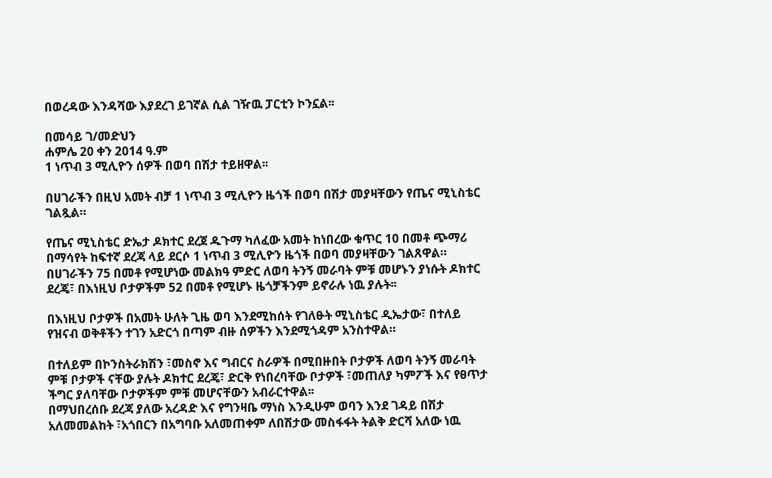በወረዳው እንዳሻው እያደረገ ይገኛል ሲል ገዥዉ ፓርቲን ኮንኗል፡፡

በመሳይ ገ/መድህን
ሐምሌ 20 ቀን 2014 ዓ.ም
1 ነጥብ 3 ሚሊዮን ሰዎች በወባ በሽታ ተይዘዋል፡፡

በሀገራችን በዚህ አመት ብቻ 1 ነጥብ 3 ሚሊዮን ዜጎች በወባ በሽታ መያዛቸውን የጤና ሚኒስቴር ገልጿል።

የጤና ሚኒስቴር ድኤታ ዶክተር ደረጀ ዱጉማ ካለፈው አመት ከነበረው ቁጥር 10 በመቶ ጭማሪ በማሳየት ከፍተኛ ደረጃ ላይ ደርሶ 1 ነጥብ 3 ሚሊዮን ዜጎች በወባ መያዛቸውን ገልጸዋል።
በሀገራችን 75 በመቶ የሚሆነው መልክዓ ምድር ለወባ ትንኝ መራባት ምቹ መሆኑን ያነሱት ዶክተር ደረጄ፣ በእነዚህ ቦታዎችም 52 በመቶ የሚሆኑ ዜጎቻችንም ይኖራሉ ነዉ ያሉት፡፡

በእነዚህ ቦታዎች በአመት ሁለት ጊዜ ወባ እንደሚከሰት የገለፁት ሚኒስቴር ዲኤታው፣ በተለይ የዝናብ ወቅቶችን ተገን አድርጎ በጣም ብዙ ሰዎችን እንደሚጎዳም አንስተዋል።

በተለይም በኮንስትራክሽን ፣መስኖ እና ግብርና ስራዎች በሚበዙበት ቦታዎች ለወባ ትንኝ መራባት ምቹ ቦታዎች ናቸው ያሉት ዶክተር ደረጄ፣ ድርቅ የነበረባቸው ቦታዎች ፣መጠለያ ካምፖች እና የፀጥታ ችግር ያለባቸው ቦታዎችም ምቹ መሆናቸውን አብራርተዋል፡፡
በማህበረሰቡ ደረጃ ያለው አረዳድ እና የግንዛቤ ማነስ እንዲሁም ወባን እንደ ገዳይ በሽታ አለመመልከት ፣አጎበርን በአግባቡ አለመጠቀም ለበሽታው መስፋፋት ትልቅ ድርሻ አለው ነዉ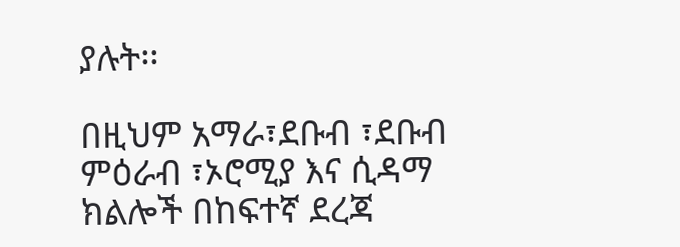ያሉት፡፡

በዚህም አማራ፣ደቡብ ፣ደቡብ ምዕራብ ፣ኦሮሚያ እና ሲዳማ ክልሎች በከፍተኛ ደረጃ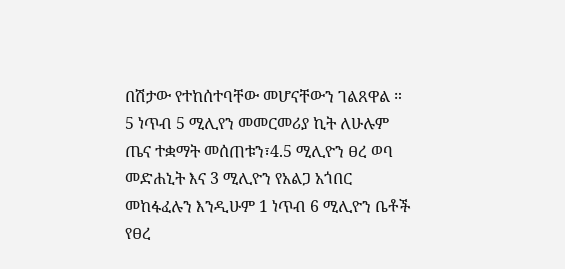በሽታው የተከሰተባቸው መሆናቸውን ገልጸዋል ።
5 ነጥብ 5 ሚሊየን መመርመሪያ ኪት ለሁሉም ጤና ተቋማት መሰጠቱን፣4.5 ሚሊዮን ፀረ ወባ መድሐኒት እና 3 ሚሊዮን የአልጋ አጎበር መከፋፈሉን እንዲሁም 1 ነጥብ 6 ሚሊዮን ቤቶች የፀረ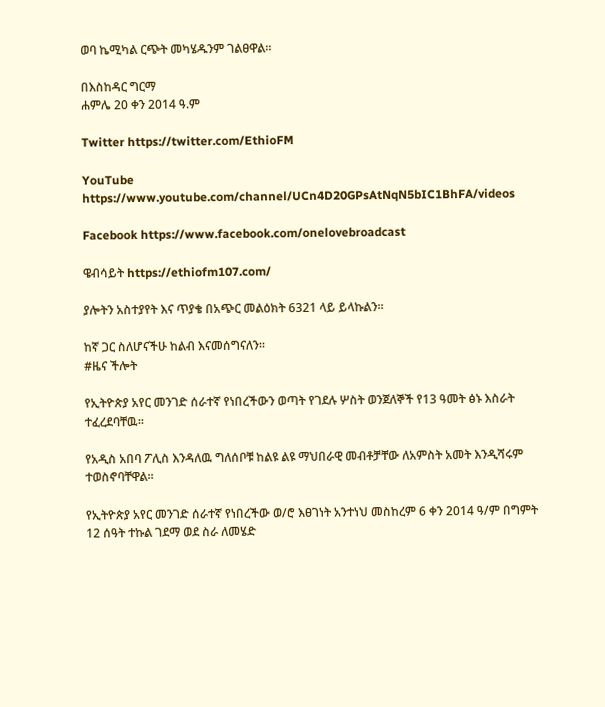ወባ ኬሚካል ርጭት መካሄዱንም ገልፀዋል።

በእስከዳር ግርማ
ሐምሌ 20 ቀን 2014 ዓ.ም

Twitter https://twitter.com/EthioFM

YouTube https://www.youtube.com/channel/UCn4D20GPsAtNqN5bIC1BhFA/videos

Facebook https://www.facebook.com/onelovebroadcast

ዌብሳይት https://ethiofm107.com/

ያሎትን አስተያየት እና ጥያቄ በአጭር መልዕክት 6321 ላይ ይላኩልን።

ከኛ ጋር ስለሆናችሁ ከልብ እናመሰግናለን።
#ዜና ችሎት

የኢትዮጵያ አየር መንገድ ሰራተኛ የነበረችውን ወጣት የገደሉ ሦስት ወንጀለኞች የ13 ዓመት ፅኑ እስራት ተፈረደባቸዉ፡፡

የአዲስ አበባ ፖሊስ እንዳለዉ ግለሰቦቹ ከልዩ ልዩ ማህበራዊ መብቶቻቸው ለአምስት አመት እንዲሻሩም ተወስኖባቸዋል፡፡

የኢትዮጵያ አየር መንገድ ሰራተኛ የነበረችው ወ/ሮ እፀገነት አንተነህ መስከረም 6 ቀን 2014 ዓ/ም በግምት 12 ሰዓት ተኩል ገደማ ወደ ስራ ለመሄድ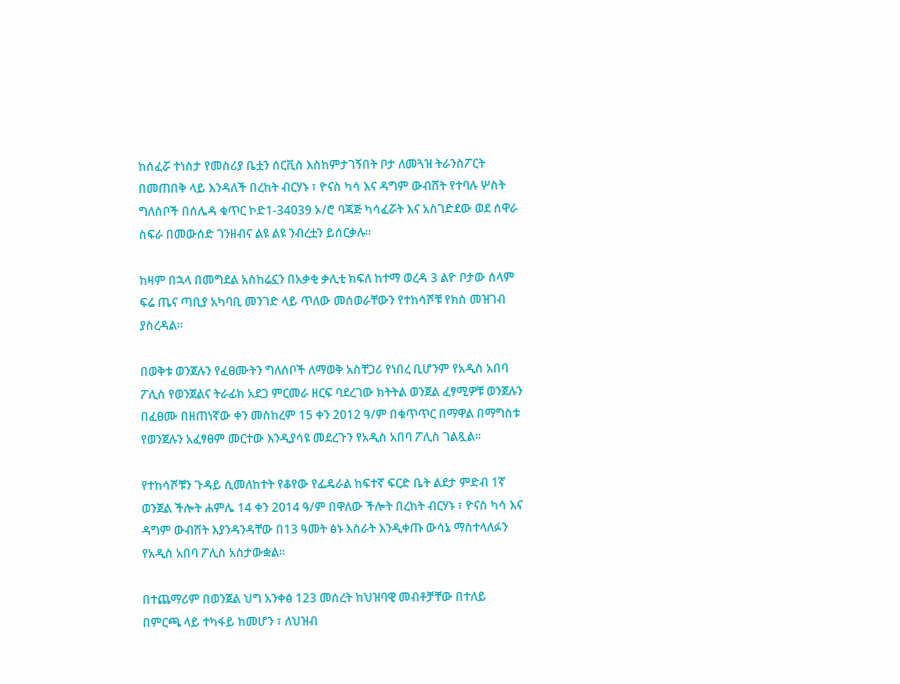ከሰፈሯ ተነስታ የመስሪያ ቤቷን ሰርቪስ እስከምታገኝበት ቦታ ለመጓዝ ትራንስፖርት በመጠበቅ ላይ እንዳለች በረከት ብርሃኑ ፣ ዮናስ ካሳ እና ዳግም ውብሸት የተባሉ ሦስት ግለሰቦች በሰሌዳ ቁጥር ኮድ1-34039 ኦ/ሮ ባጃጅ ካሳፈሯት እና አስገድደው ወደ ሰዋራ ስፍራ በመውሰድ ገንዘብና ልዩ ልዩ ንብረቷን ይሰርቃሉ፡፡

ከዛም በኋላ በመግደል አስከሬኗን በአቃቂ ቃሊቲ ክፍለ ከተማ ወረዳ 3 ልዮ ቦታው ሰላም ፍሬ ጤና ጣቢያ አካባቢ መንገድ ላይ ጥለው መሰወራቸውን የተከሳሾቹ የክስ መዝገብ ያስረዳል፡፡

በወቅቱ ወንጀሉን የፈፀሙትን ግለሰቦች ለማወቅ አስቸጋሪ የነበረ ቢሆንም የአዲስ አበባ ፖሊስ የወንጀልና ትራፊክ አደጋ ምርመራ ዘርፍ ባደረገው ክትትል ወንጀል ፈፃሚዎቹ ወንጀሉን በፈፀሙ በዘጠነኛው ቀን መስከረም 15 ቀን 2012 ዓ/ም በቁጥጥር በማዋል በማግስቱ የወንጀሉን አፈፃፀም መርተው እንዲያሳዩ መደረጉን የአዲስ አበባ ፖሊስ ገልጿል፡፡

የተከሳሾቹን ጉዳይ ሲመለከተት የቆየው የፌዴራል ከፍተኛ ፍርድ ቤት ልደታ ምድብ 1ኛ ወንጀል ችሎት ሐምሌ 14 ቀን 2014 ዓ/ም በዋለው ችሎት በረከት ብርሃኑ ፣ ዮናስ ካሳ እና ዳግም ውብሸት እያንዳንዳቸው በ13 ዓመት ፅኑ እስራት እንዲቀጡ ውሳኔ ማስተላለፉን የአዲስ አበባ ፖሊስ አስታውቋል፡፡

በተጨማሪም በወንጀል ህግ አንቀፅ 123 መሰረት ከህዝባዊ መብቶቻቸው በተለይ በምርጫ ላይ ተካፋይ ከመሆን ፣ ለህዝብ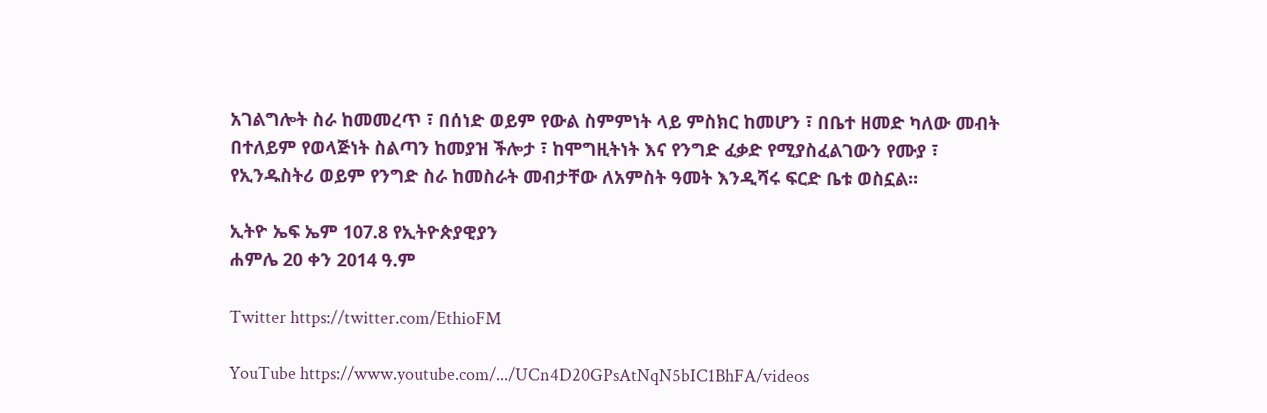አገልግሎት ስራ ከመመረጥ ፣ በሰነድ ወይም የውል ስምምነት ላይ ምስክር ከመሆን ፣ በቤተ ዘመድ ካለው መብት በተለይም የወላጅነት ስልጣን ከመያዝ ችሎታ ፣ ከሞግዚትነት እና የንግድ ፈቃድ የሚያስፈልገውን የሙያ ፣ የኢንዱስትሪ ወይም የንግድ ስራ ከመስራት መብታቸው ለአምስት ዓመት እንዲሻሩ ፍርድ ቤቱ ወስኗል፡፡

ኢትዮ ኤፍ ኤም 107.8 የኢትዮጵያዊያን
ሐምሌ 20 ቀን 2014 ዓ.ም

Twitter https://twitter.com/EthioFM

YouTube https://www.youtube.com/.../UCn4D20GPsAtNqN5bIC1BhFA/videos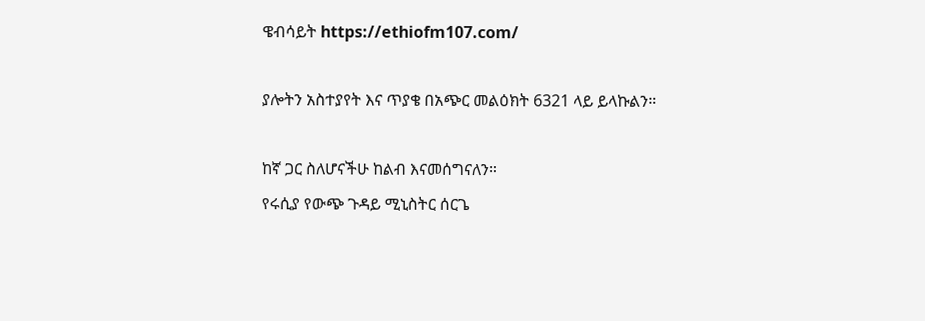ዌብሳይት https://ethiofm107.com/

ያሎትን አስተያየት እና ጥያቄ በአጭር መልዕክት 6321 ላይ ይላኩልን።

ከኛ ጋር ስለሆናችሁ ከልብ እናመሰግናለን።
የሩሲያ የውጭ ጉዳይ ሚኒስትር ሰርጌ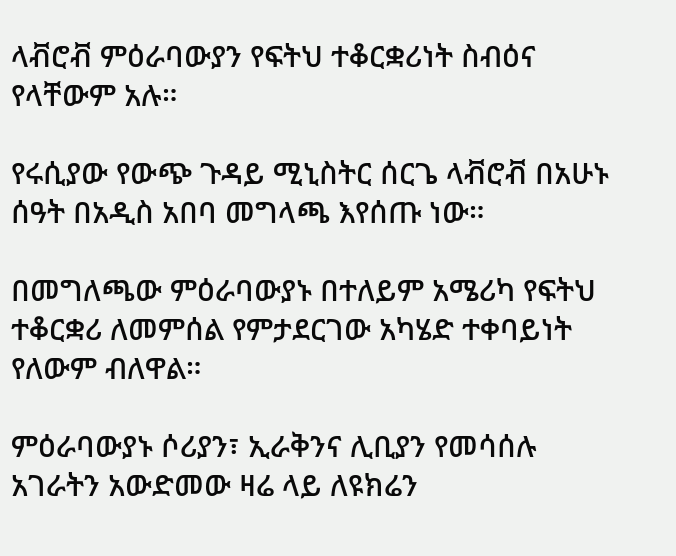ላቭሮቭ ምዕራባውያን የፍትህ ተቆርቋሪነት ስብዕና የላቸውም አሉ።

የሩሲያው የውጭ ጉዳይ ሚኒስትር ሰርጌ ላቭሮቭ በአሁኑ ሰዓት በአዲስ አበባ መግላጫ እየሰጡ ነው።

በመግለጫው ምዕራባውያኑ በተለይም አሜሪካ የፍትህ ተቆርቋሪ ለመምሰል የምታደርገው አካሄድ ተቀባይነት የለውም ብለዋል።

ምዕራባውያኑ ሶሪያን፣ ኢራቅንና ሊቢያን የመሳሰሉ አገራትን አውድመው ዛሬ ላይ ለዩክሬን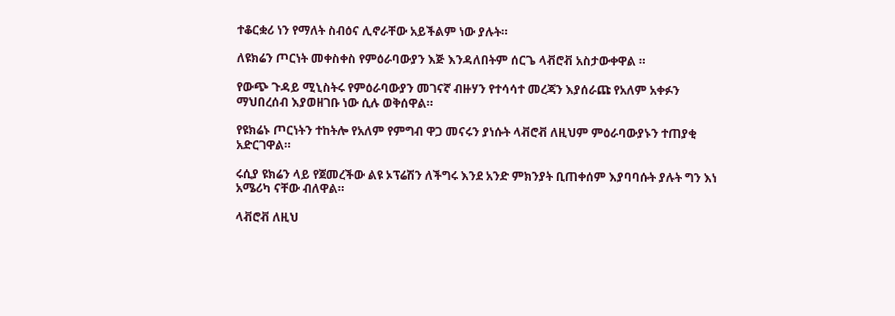ተቆርቋሪ ነን የማለት ስብዕና ሊኖራቸው አይችልም ነው ያሉት።

ለዩክሬን ጦርነት መቀስቀስ የምዕራባውያን እጅ እንዳለበትም ሰርጌ ላቭሮቭ አስታውቀዋል ።

የውጭ ጉዳይ ሚኒስትሩ የምዕራባውያን መገናኛ ብዙሃን የተሳሳተ መረጃን እያሰራጩ የአለም አቀፉን ማህበረሰብ እያወዘገቡ ነው ሲሉ ወቅሰዋል።

የዩክሬኑ ጦርነትን ተከትሎ የአለም የምግብ ዋጋ መናሩን ያነሱት ላቭሮቭ ለዚህም ምዕራባውያኑን ተጠያቂ አድርገዋል።

ሩሲያ ዩክሬን ላይ የጀመረችው ልዩ ኦፕሬሽን ለችግሩ እንደ አንድ ምክንያት ቢጠቀሰም እያባባሱት ያሉት ግን እነ አሜሪካ ናቸው ብለዋል።

ላቭሮቭ ለዚህ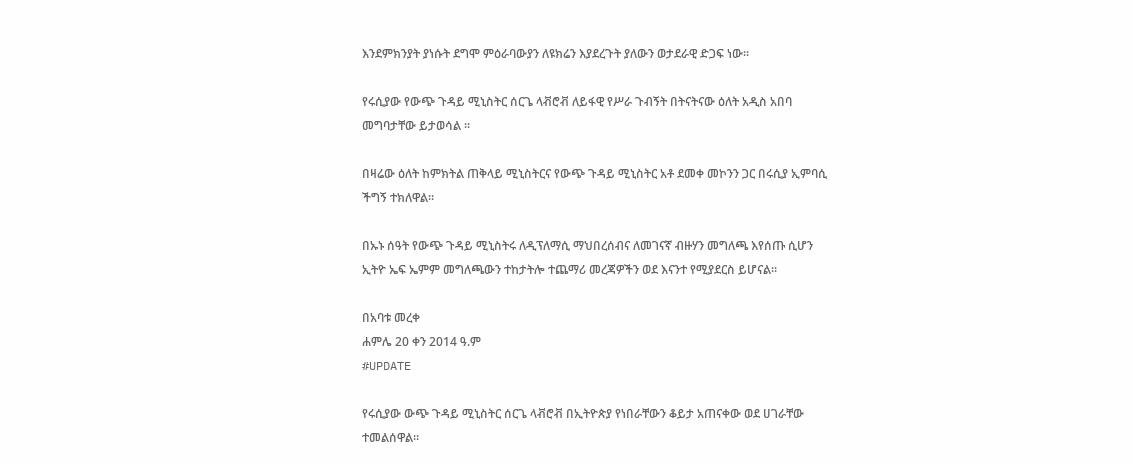እንደምክንያት ያነሱት ደግሞ ምዕራባውያን ለዩክሬን እያደረጉት ያለውን ወታደራዊ ድጋፍ ነው።

የሩሲያው የውጭ ጉዳይ ሚኒስትር ሰርጌ ላቭሮቭ ለይፋዊ የሥራ ጉብኝት በትናትናው ዕለት አዲስ አበባ መግባታቸው ይታወሳል ።

በዛሬው ዕለት ከምክትል ጠቅላይ ሚኒስትርና የውጭ ጉዳይ ሚኒስትር አቶ ደመቀ መኮንን ጋር በሩሲያ ኢምባሲ ችግኝ ተክለዋል።

በኡኑ ሰዓት የውጭ ጉዳይ ሚኒስትሩ ለዲፕለማሲ ማህበረሰብና ለመገናኛ ብዙሃን መግለጫ እየሰጡ ሲሆን ኢትዮ ኤፍ ኤምም መግለጫውን ተከታትሎ ተጨማሪ መረጃዎችን ወደ እናንተ የሚያደርስ ይሆናል።

በአባቱ መረቀ
ሐምሌ 20 ቀን 2014 ዓ.ም
#UPDATE

የሩሲያው ውጭ ጉዳይ ሚኒስትር ሰርጌ ላቭሮቭ በኢትዮጵያ የነበራቸውን ቆይታ አጠናቀው ወደ ሀገራቸው ተመልሰዋል።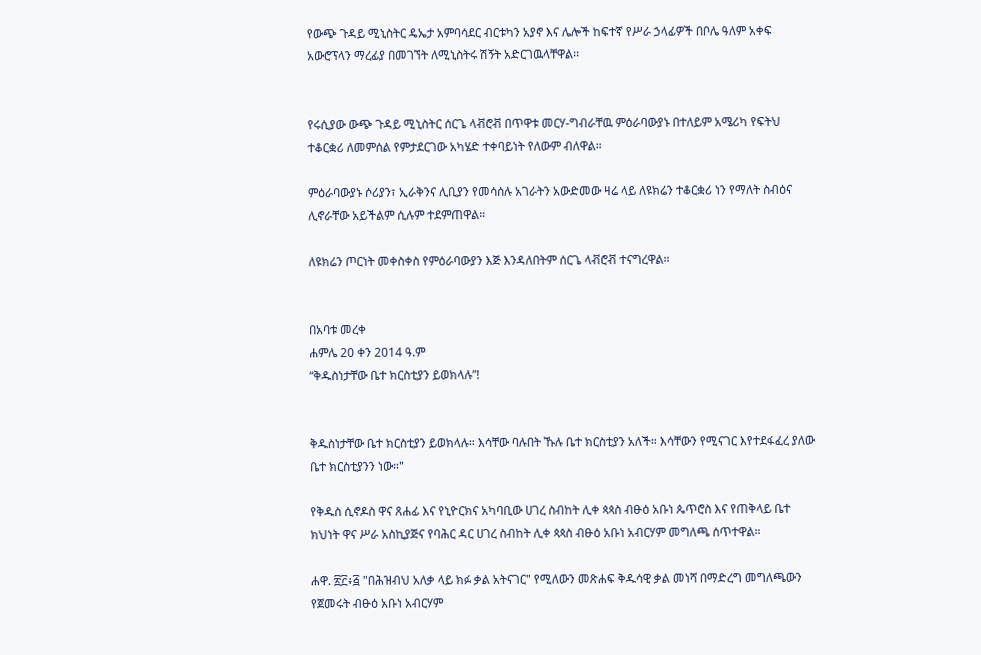የውጭ ጉዳይ ሚኒስትር ዴኤታ አምባሳደር ብርቱካን አያኖ እና ሌሎች ከፍተኛ የሥራ ኃላፊዎች በቦሌ ዓለም አቀፍ አውሮፕላን ማረፊያ በመገኘት ለሚኒስትሩ ሽኝት አድርገዉላቸዋል፡፡


የሩሲያው ውጭ ጉዳይ ሚኒስትር ሰርጌ ላቭሮቭ በጥዋቱ መርሃ-ግብራቸዉ ምዕራባውያኑ በተለይም አሜሪካ የፍትህ ተቆርቋሪ ለመምሰል የምታደርገው አካሄድ ተቀባይነት የለውም ብለዋል።

ምዕራባውያኑ ሶሪያን፣ ኢራቅንና ሊቢያን የመሳሰሉ አገራትን አውድመው ዛሬ ላይ ለዩክሬን ተቆርቋሪ ነን የማለት ስብዕና ሊኖራቸው አይችልም ሲሉም ተደምጠዋል።

ለዩክሬን ጦርነት መቀስቀስ የምዕራባውያን እጅ እንዳለበትም ሰርጌ ላቭሮቭ ተናግረዋል።


በአባቱ መረቀ
ሐምሌ 20 ቀን 2014 ዓ.ም
“ቅዱስነታቸው ቤተ ክርስቲያን ይወክላሉ”!


ቅዱስነታቸው ቤተ ክርስቲያን ይወክላሉ። እሳቸው ባሉበት ኹሉ ቤተ ክርስቲያን አለች። እሳቸውን የሚናገር እየተደፋፈረ ያለው ቤተ ክርስቲያንን ነው።"

የቅዱስ ሲኖዶስ ዋና ጸሐፊ እና የኒዮርክና አካባቢው ሀገረ ስብከት ሊቀ ጳጳስ ብፁዕ አቡነ ጴጥሮስ እና የጠቅላይ ቤተ ክህነት ዋና ሥራ አስኪያጅና የባሕር ዳር ሀገረ ስብከት ሊቀ ጳጳስ ብፁዕ አቡነ አብርሃም መግለጫ ሰጥተዋል።

ሐዋ. ፳፫፥፭ "በሕዝብህ አለቃ ላይ ክፉ ቃል አትናገር" የሚለውን መጽሐፍ ቅዱሳዊ ቃል መነሻ በማድረግ መግለጫውን የጀመሩት ብፁዕ አቡነ አብርሃም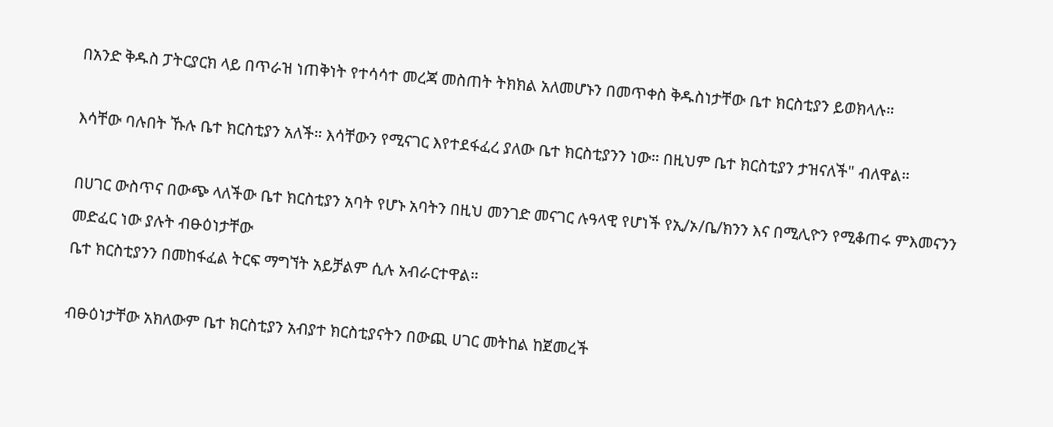በአንድ ቅዱስ ፓትርያርክ ላይ በጥራዝ ነጠቅነት የተሳሳተ መረጃ መስጠት ትክክል አለመሆኑን በመጥቀስ ቅዱስነታቸው ቤተ ክርስቲያን ይወክላሉ።

እሳቸው ባሉበት ኹሉ ቤተ ክርስቲያን አለች። እሳቸውን የሚናገር እየተደፋፈረ ያለው ቤተ ክርስቲያንን ነው። በዚህም ቤተ ክርስቲያን ታዝናለች" ብለዋል።

በሀገር ውስጥና በውጭ ላለችው ቤተ ክርስቲያን አባት የሆኑ አባትን በዚህ መንገድ መናገር ሉዓላዊ የሆነች የኢ/ኦ/ቤ/ክንን እና በሚሊዮን የሚቆጠሩ ምእመናንን መድፈር ነው ያሉት ብፁዕነታቸው
ቤተ ክርስቲያንን በመከፋፈል ትርፍ ማግኘት አይቻልም ሲሉ አብራርተዋል።

ብፁዕነታቸው አክለውም ቤተ ክርስቲያን አብያተ ክርስቲያናትን በውጪ ሀገር መትከል ከጀመረች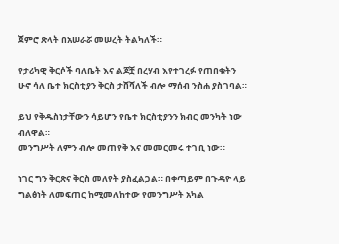ጀምሮ ጽላት በአሠራሯ መሠረት ትልካለች።

የታሪካዊ ቅርሶች ባለቤት እና ልጆቿ በረሃብ እየተገረፉ የጠበቁትን ሁኖ ሳለ ቤተ ክርስቲያን ቅርስ ታሸሻለች ብሎ ማሰብ ንስሐ ያስገባል።

ይህ የቅዱስነታቸውን ሳይሆን የቤተ ክርስቲያንን ክብር መንካት ነው ብለዋል።
መንግሥት ለምን ብሎ መጠየቅ እና መመርመሩ ተገቢ ነው።

ነገር ግን ቅርጽና ቅርስ መለየት ያስፈልጋል። በቀጣይም በጉዳዮ ላይ ግልፅነት ለመፍጠር ከሚመለከተው የመንግሥት አካል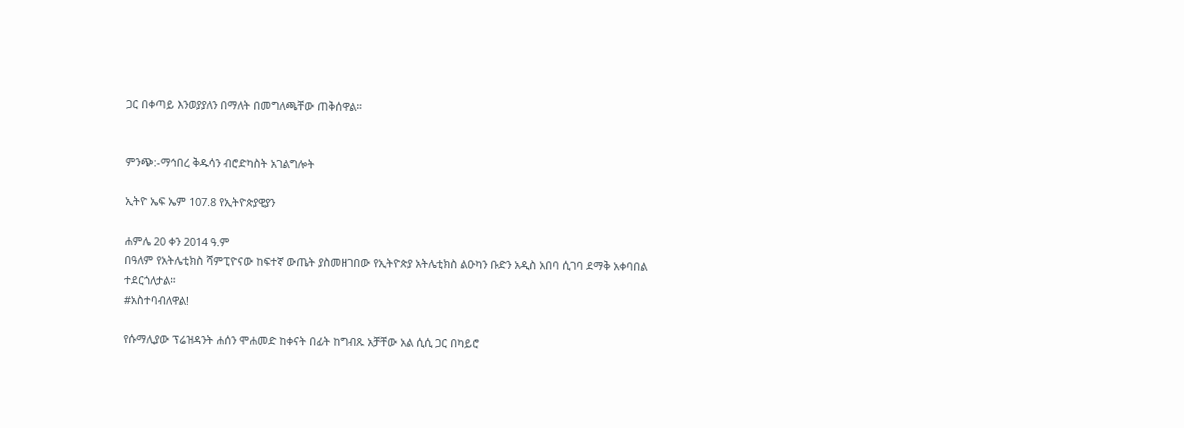ጋር በቀጣይ እንወያያለን በማለት በመግለጫቸው ጠቅሰዋል።


ምንጭ:-ማኅበረ ቅዱሳን ብሮድካስት አገልግሎት

ኢትዮ ኤፍ ኤም 107.8 የኢትዮጵያዊያን

ሐምሌ 20 ቀን 2014 ዓ.ም
በዓለም የአትሌቲክስ ሻምፒዮናው ከፍተኛ ውጤት ያስመዘገበው የኢትዮጵያ አትሌቲክስ ልዑካን ቡድን አዲስ አበባ ሲገባ ደማቅ አቀባበል ተደርጎለታል።
#አስተባብለዋል!

የሱማሊያው ፕሬዝዳንት ሐሰን ሞሐመድ ከቀናት በፊት ከግብጹ አቻቸው አል ሲሲ ጋር በካይሮ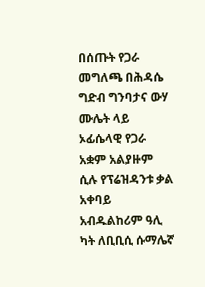በሰጡት የጋራ መግለጫ በሕዳሴ ግድብ ግንባታና ውሃ ሙሌት ላይ ኦፊሴላዊ የጋራ አቋም አልያዙም ሲሉ የፕሬዝዳንቱ ቃል አቀባይ አብዱልከሪም ዓሊ ካት ለቢቢሲ ሱማሌኛ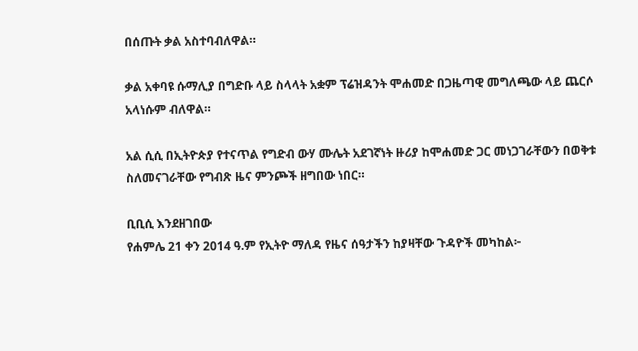በሰጡት ቃል አስተባብለዋል።

ቃል አቀባዩ ሱማሊያ በግድቡ ላይ ስላላት አቋም ፕሬዝዳንት ሞሐመድ በጋዜጣዊ መግለጫው ላይ ጨርሶ አላነሱም ብለዋል።

አል ሲሲ በኢትዮጵያ የተናጥል የግድብ ውሃ ሙሌት አደገኛነት ዙሪያ ከሞሐመድ ጋር መነጋገራቸውን በወቅቱ ስለመናገራቸው የግብጽ ዜና ምንጮች ዘግበው ነበር።

ቢቢሲ እንደዘገበው
የሐምሌ 21 ቀን 2014 ዓ.ም የኢትዮ ማለዳ የዜና ሰዓታችን ከያዛቸው ጉዳዮች መካከል፦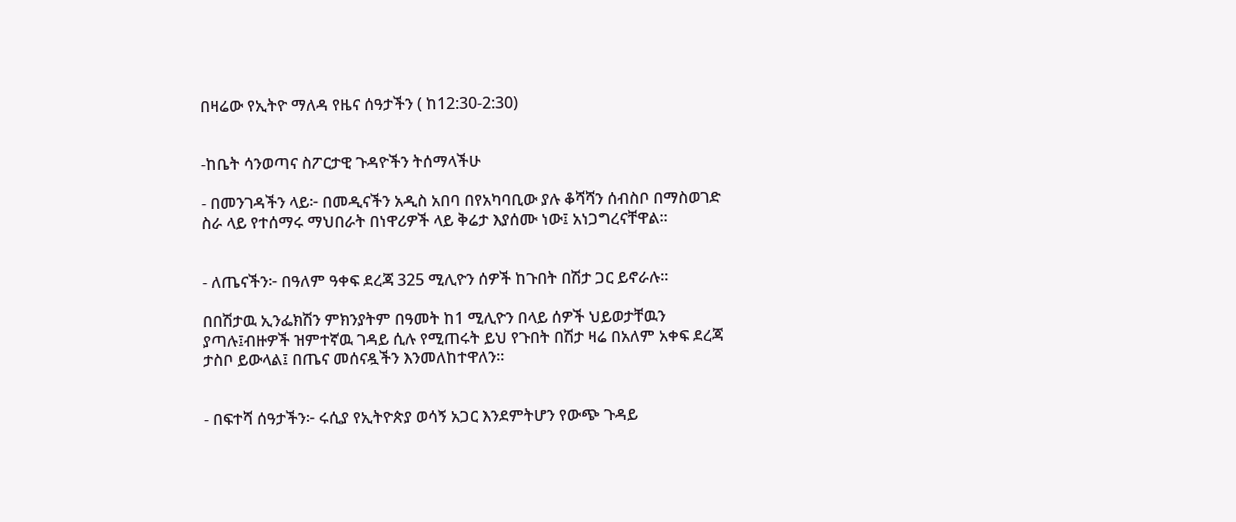በዛሬው የኢትዮ ማለዳ የዜና ሰዓታችን ( ከ12:30-2:30)


-ከቤት ሳንወጣና ስፖርታዊ ጉዳዮችን ትሰማላችሁ

- በመንገዳችን ላይ፦ በመዲናችን አዲስ አበባ በየአካባቢው ያሉ ቆሻሻን ሰብስቦ በማስወገድ ስራ ላይ የተሰማሩ ማህበራት በነዋሪዎች ላይ ቅሬታ እያሰሙ ነው፤ አነጋግረናቸዋል።


- ለጤናችን፦ በዓለም ዓቀፍ ደረጃ 325 ሚሊዮን ሰዎች ከጉበት በሽታ ጋር ይኖራሉ፡፡

በበሽታዉ ኢንፌክሽን ምክንያትም በዓመት ከ1 ሚሊዮን በላይ ሰዎች ህይወታቸዉን ያጣሉ፤ብዙዎች ዝምተኛዉ ገዳይ ሲሉ የሚጠሩት ይህ የጉበት በሽታ ዛሬ በአለም አቀፍ ደረጃ ታስቦ ይውላል፤ በጤና መሰናዷችን እንመለከተዋለን።


- በፍተሻ ሰዓታችን፦ ሩሲያ የኢትዮጵያ ወሳኝ አጋር እንደምትሆን የውጭ ጉዳይ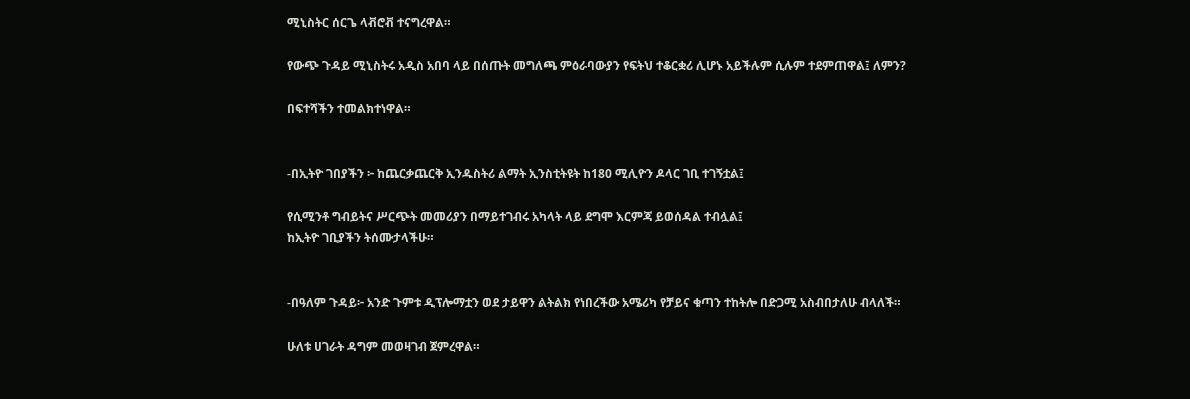ሚኒስትር ሰርጌ ላቭሮቭ ተናግረዋል።

የውጭ ጉዳይ ሚኒስትሩ አዲስ አበባ ላይ በሰጡት መግለጫ ምዕራባውያን የፍትህ ተቆርቋሪ ሊሆኑ አይችሉም ሲሉም ተደምጠዋል፤ ለምን?

በፍተሻችን ተመልክተነዋል።


-በኢትዮ ገበያችን ፦ ከጨርቃጨርቅ ኢንዱስትሪ ልማት ኢንስቲትዩት ከ180 ሚሊዮን ዶላር ገቢ ተገኝቷል፤

የሲሚንቶ ግብይትና ሥርጭት መመሪያን በማይተገብሩ አካላት ላይ ደግሞ እርምጃ ይወሰዳል ተብሏል፤
ከኢትዮ ገቢያችን ትሰሙታላችሁ።


-በዓለም ጉዳይ፦ አንድ ጉምቱ ዲፕሎማቷን ወደ ታይዋን ልትልክ የነበረችው አሜሪካ የቻይና ቁጣን ተከትሎ በድጋሚ አስብበታለሁ ብላለች።

ሁለቱ ሀገራት ዳግም መወዛገብ ጀምረዋል።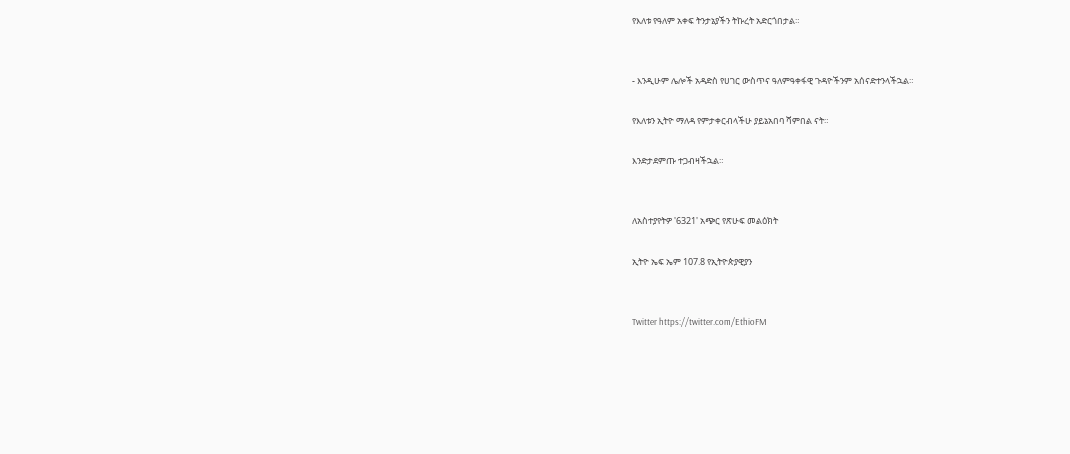የእለቱ የዓለም አቀፍ ትንታኔያችን ትኩረት አድርጎበታል።


- እንዲሁም ሌሎች አዳድስ የሀገር ውስጥና ዓለምዓቀፋዊ ጉዳዮችንም አሰናድተንላችኋል።

የእለቱን ኢትዮ ማለዳ የምታቀርብላችሁ ያይኔአበባ ሻምበል ናት።

እንድታደምጡ ተጋብዛችኋል።


ለአስተያየትዎ '6321' አጭር የጽሁፍ መልዕክት

ኢትዮ ኤፍ ኤም 107.8 የኢትዮጵያዊያን


Twitter https://twitter.com/EthioFM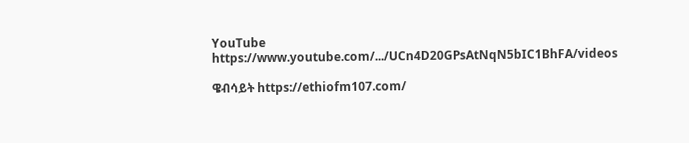YouTube https://www.youtube.com/.../UCn4D20GPsAtNqN5bIC1BhFA/videos

ዌብሳይት https://ethiofm107.com/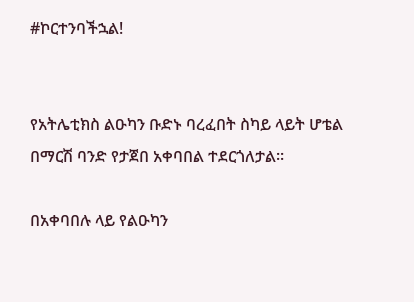#ኮርተንባችኋል!


የአትሌቲክስ ልዑካን ቡድኑ ባረፈበት ስካይ ላይት ሆቴል በማርሽ ባንድ የታጀበ አቀባበል ተደርጎለታል፡፡

በአቀባበሉ ላይ የልዑካን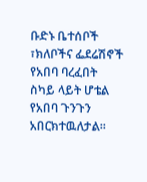ቡድኑ ቤተሰቦች ፣ክለቦችና ፌደሬሽኖች የአበባ ባረፈበት ስካይ ላይት ሆቴል የአበባ ጉንጉን አበርክተዉለታል፡፡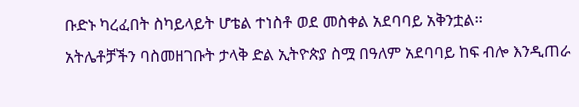ቡድኑ ካረፈበት ስካይላይት ሆቴል ተነስቶ ወደ መስቀል አደባባይ አቅንቷል፡፡
አትሌቶቻችን ባስመዘገቡት ታላቅ ድል ኢትዮጵያ ስሟ በዓለም አደባባይ ከፍ ብሎ እንዲጠራ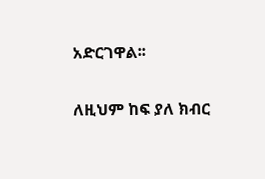አድርገዋል፡፡


ለዚህም ከፍ ያለ ክብር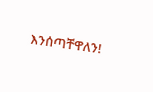እንሰጣቸዋለን!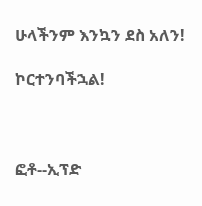ሁላችንም እንኳን ደስ አለን!

ኮርተንባችኋል!



ፎቶ--ኢፕድ